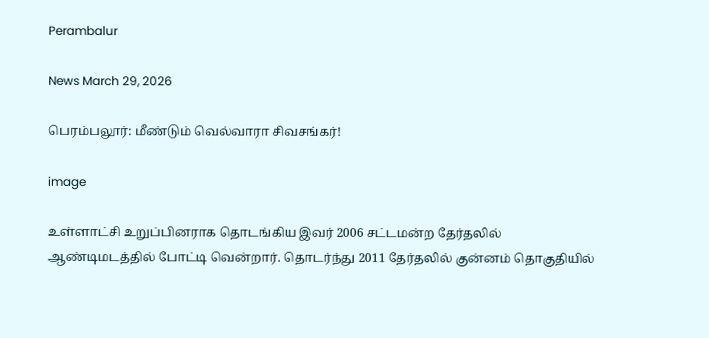Perambalur

News March 29, 2026

பெரம்பலூர்: மீண்டும் வெல்வாரா சிவசங்கர்!

image

உள்ளாட்சி உறுப்பினராக தொடங்கிய இவர் 2006 சட்டமன்ற தேர்தலில் ஆண்டிமடத்தில் போட்டி வென்றார். தொடர்ந்து 2011 தேர்தலில் குன்னம் தொகுதியில்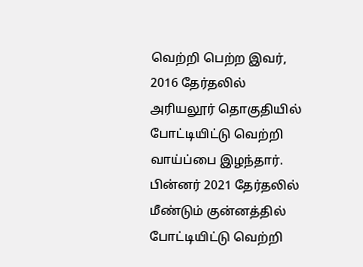வெற்றி பெற்ற இவர், 2016 தேர்தலில் அரியலூர் தொகுதியில் போட்டியிட்டு வெற்றி வாய்ப்பை இழந்தார். பின்னர் 2021 தேர்தலில் மீண்டும் குன்னத்தில் போட்டியிட்டு வெற்றி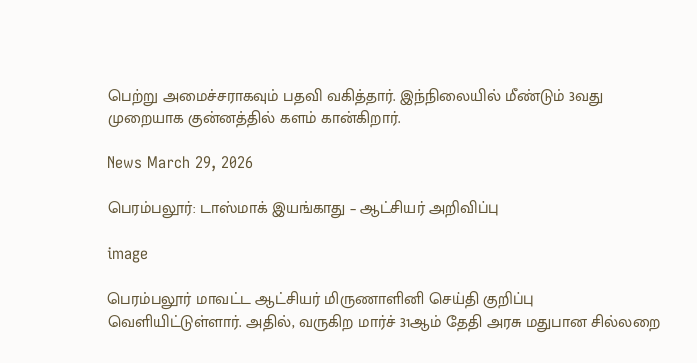பெற்று அமைச்சராகவும் பதவி வகித்தார். இந்நிலையில் மீண்டும் 3வது முறையாக குன்னத்தில் களம் கான்கிறார்.

News March 29, 2026

பெரம்பலூர்: டாஸ்மாக் இயங்காது – ஆட்சியர் அறிவிப்பு

image

பெரம்பலூர் மாவட்ட ஆட்சியர் மிருணாளினி செய்தி குறிப்பு வெளியிட்டுள்ளார். அதில், வருகிற மார்ச் 31ஆம் தேதி அரசு மதுபான சில்லறை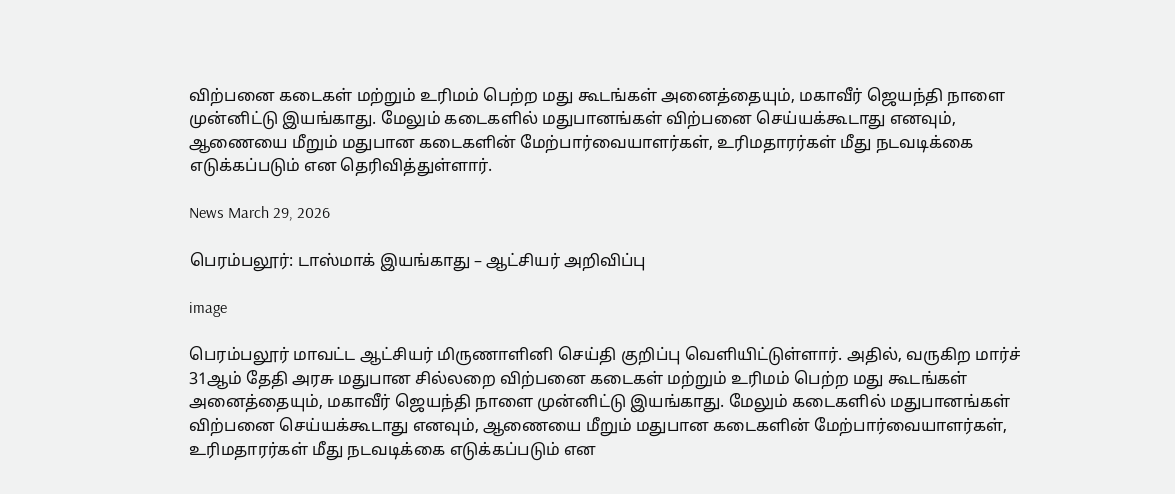விற்பனை கடைகள் மற்றும் உரிமம் பெற்ற மது கூடங்கள் அனைத்தையும், மகாவீர் ஜெயந்தி நாளை முன்னிட்டு இயங்காது. மேலும் கடைகளில் மதுபானங்கள் விற்பனை செய்யக்கூடாது எனவும், ஆணையை மீறும் மதுபான கடைகளின் மேற்பார்வையாளர்கள், உரிமதாரர்கள் மீது நடவடிக்கை எடுக்கப்படும் என தெரிவித்துள்ளார்.

News March 29, 2026

பெரம்பலூர்: டாஸ்மாக் இயங்காது – ஆட்சியர் அறிவிப்பு

image

பெரம்பலூர் மாவட்ட ஆட்சியர் மிருணாளினி செய்தி குறிப்பு வெளியிட்டுள்ளார். அதில், வருகிற மார்ச் 31ஆம் தேதி அரசு மதுபான சில்லறை விற்பனை கடைகள் மற்றும் உரிமம் பெற்ற மது கூடங்கள் அனைத்தையும், மகாவீர் ஜெயந்தி நாளை முன்னிட்டு இயங்காது. மேலும் கடைகளில் மதுபானங்கள் விற்பனை செய்யக்கூடாது எனவும், ஆணையை மீறும் மதுபான கடைகளின் மேற்பார்வையாளர்கள், உரிமதாரர்கள் மீது நடவடிக்கை எடுக்கப்படும் என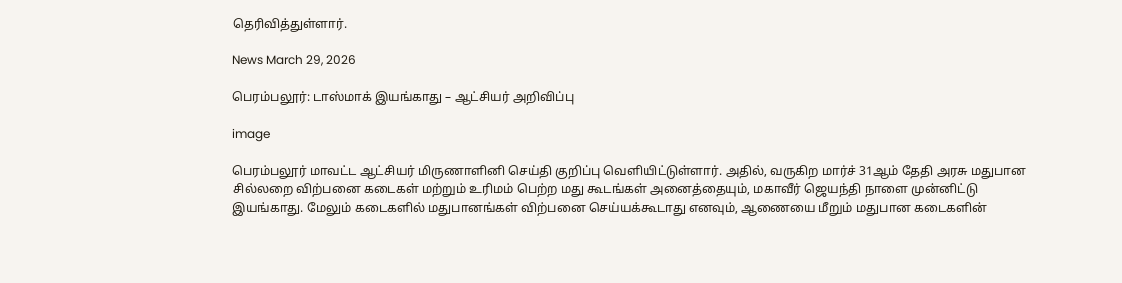தெரிவித்துள்ளார்.

News March 29, 2026

பெரம்பலூர்: டாஸ்மாக் இயங்காது – ஆட்சியர் அறிவிப்பு

image

பெரம்பலூர் மாவட்ட ஆட்சியர் மிருணாளினி செய்தி குறிப்பு வெளியிட்டுள்ளார். அதில், வருகிற மார்ச் 31ஆம் தேதி அரசு மதுபான சில்லறை விற்பனை கடைகள் மற்றும் உரிமம் பெற்ற மது கூடங்கள் அனைத்தையும், மகாவீர் ஜெயந்தி நாளை முன்னிட்டு இயங்காது. மேலும் கடைகளில் மதுபானங்கள் விற்பனை செய்யக்கூடாது எனவும், ஆணையை மீறும் மதுபான கடைகளின்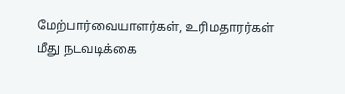மேற்பார்வையாளர்கள், உரிமதாரர்கள் மீது நடவடிக்கை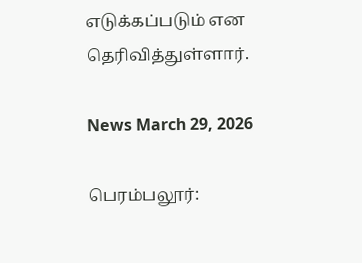எடுக்கப்படும் என தெரிவித்துள்ளார்.

News March 29, 2026

பெரம்பலூர்: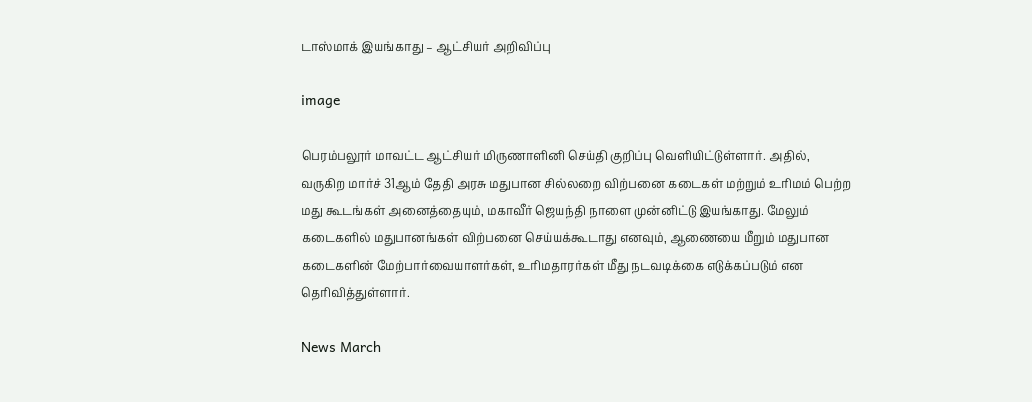டாஸ்மாக் இயங்காது – ஆட்சியர் அறிவிப்பு

image

பெரம்பலூர் மாவட்ட ஆட்சியர் மிருணாளினி செய்தி குறிப்பு வெளியிட்டுள்ளார். அதில், வருகிற மார்ச் 31ஆம் தேதி அரசு மதுபான சில்லறை விற்பனை கடைகள் மற்றும் உரிமம் பெற்ற மது கூடங்கள் அனைத்தையும், மகாவீர் ஜெயந்தி நாளை முன்னிட்டு இயங்காது. மேலும் கடைகளில் மதுபானங்கள் விற்பனை செய்யக்கூடாது எனவும், ஆணையை மீறும் மதுபான கடைகளின் மேற்பார்வையாளர்கள், உரிமதாரர்கள் மீது நடவடிக்கை எடுக்கப்படும் என தெரிவித்துள்ளார்.

News March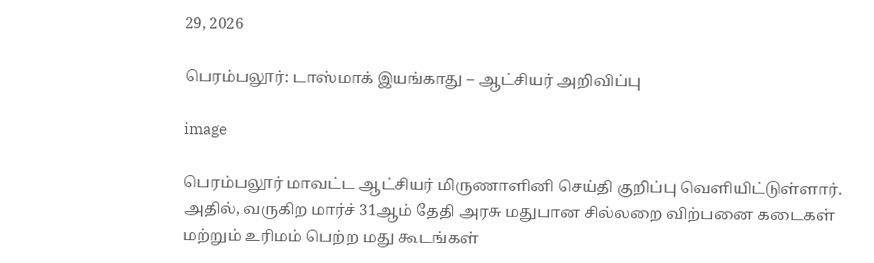29, 2026

பெரம்பலூர்: டாஸ்மாக் இயங்காது – ஆட்சியர் அறிவிப்பு

image

பெரம்பலூர் மாவட்ட ஆட்சியர் மிருணாளினி செய்தி குறிப்பு வெளியிட்டுள்ளார். அதில், வருகிற மார்ச் 31ஆம் தேதி அரசு மதுபான சில்லறை விற்பனை கடைகள் மற்றும் உரிமம் பெற்ற மது கூடங்கள்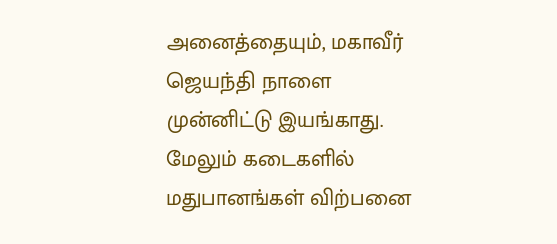அனைத்தையும், மகாவீர் ஜெயந்தி நாளை முன்னிட்டு இயங்காது. மேலும் கடைகளில் மதுபானங்கள் விற்பனை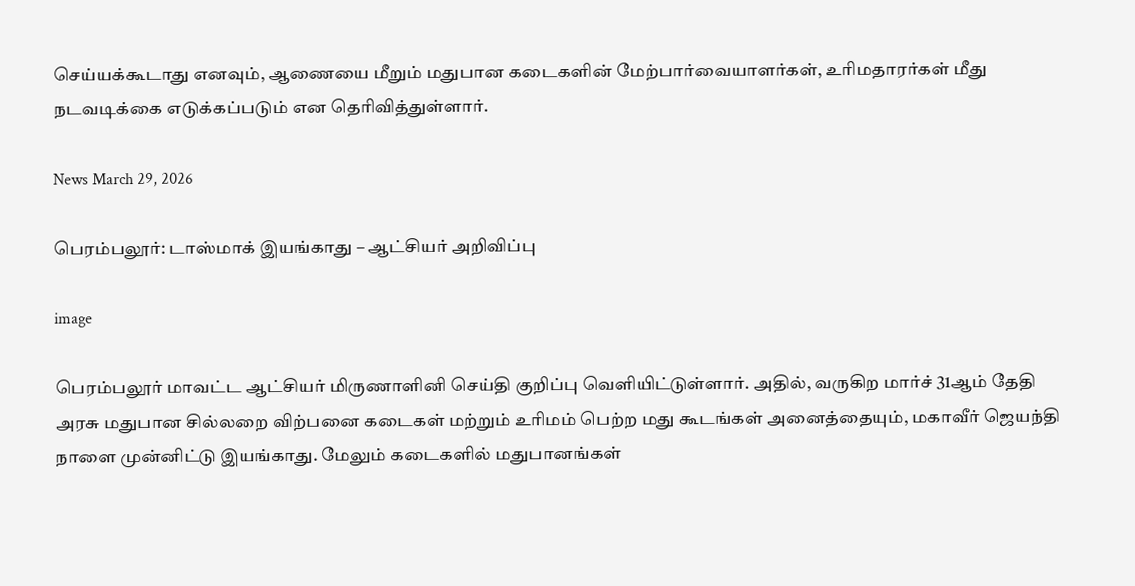செய்யக்கூடாது எனவும், ஆணையை மீறும் மதுபான கடைகளின் மேற்பார்வையாளர்கள், உரிமதாரர்கள் மீது நடவடிக்கை எடுக்கப்படும் என தெரிவித்துள்ளார்.

News March 29, 2026

பெரம்பலூர்: டாஸ்மாக் இயங்காது – ஆட்சியர் அறிவிப்பு

image

பெரம்பலூர் மாவட்ட ஆட்சியர் மிருணாளினி செய்தி குறிப்பு வெளியிட்டுள்ளார். அதில், வருகிற மார்ச் 31ஆம் தேதி அரசு மதுபான சில்லறை விற்பனை கடைகள் மற்றும் உரிமம் பெற்ற மது கூடங்கள் அனைத்தையும், மகாவீர் ஜெயந்தி நாளை முன்னிட்டு இயங்காது. மேலும் கடைகளில் மதுபானங்கள்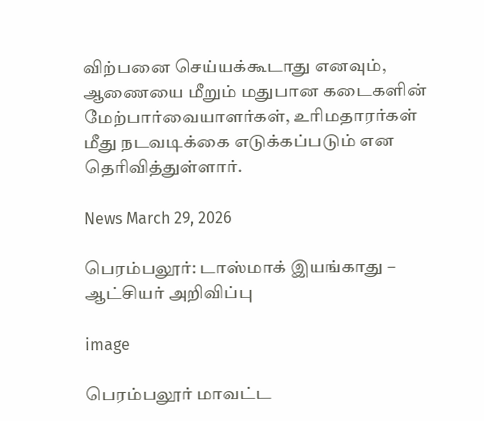விற்பனை செய்யக்கூடாது எனவும், ஆணையை மீறும் மதுபான கடைகளின் மேற்பார்வையாளர்கள், உரிமதாரர்கள் மீது நடவடிக்கை எடுக்கப்படும் என தெரிவித்துள்ளார்.

News March 29, 2026

பெரம்பலூர்: டாஸ்மாக் இயங்காது – ஆட்சியர் அறிவிப்பு

image

பெரம்பலூர் மாவட்ட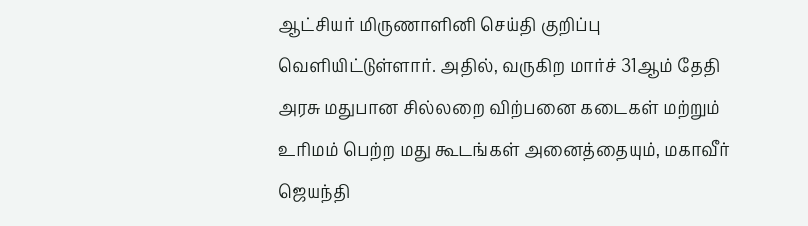ஆட்சியர் மிருணாளினி செய்தி குறிப்பு வெளியிட்டுள்ளார். அதில், வருகிற மார்ச் 31ஆம் தேதி அரசு மதுபான சில்லறை விற்பனை கடைகள் மற்றும் உரிமம் பெற்ற மது கூடங்கள் அனைத்தையும், மகாவீர் ஜெயந்தி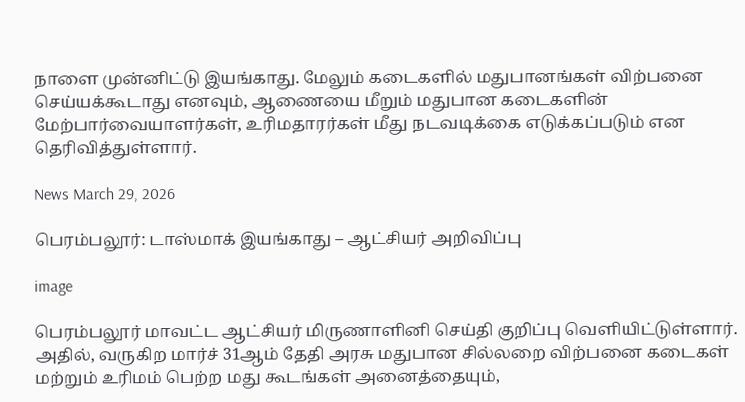நாளை முன்னிட்டு இயங்காது. மேலும் கடைகளில் மதுபானங்கள் விற்பனை செய்யக்கூடாது எனவும், ஆணையை மீறும் மதுபான கடைகளின் மேற்பார்வையாளர்கள், உரிமதாரர்கள் மீது நடவடிக்கை எடுக்கப்படும் என தெரிவித்துள்ளார்.

News March 29, 2026

பெரம்பலூர்: டாஸ்மாக் இயங்காது – ஆட்சியர் அறிவிப்பு

image

பெரம்பலூர் மாவட்ட ஆட்சியர் மிருணாளினி செய்தி குறிப்பு வெளியிட்டுள்ளார். அதில், வருகிற மார்ச் 31ஆம் தேதி அரசு மதுபான சில்லறை விற்பனை கடைகள் மற்றும் உரிமம் பெற்ற மது கூடங்கள் அனைத்தையும்,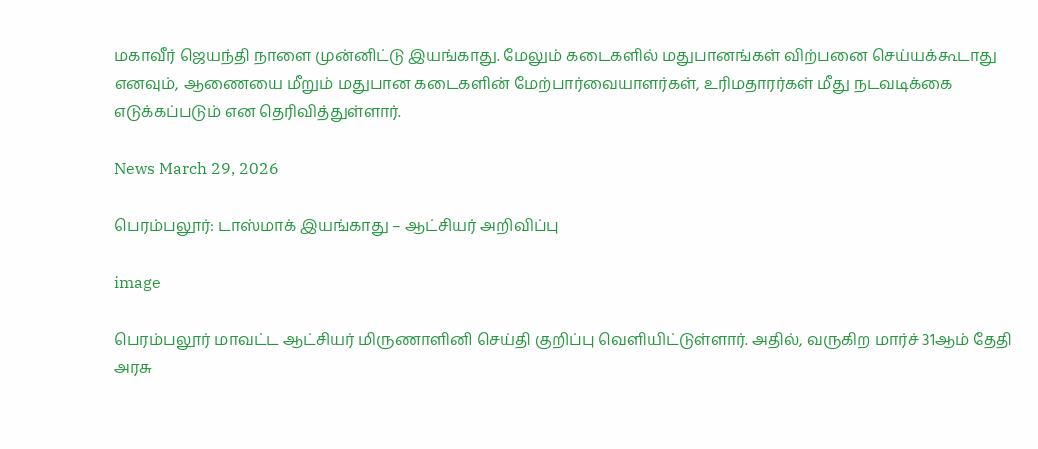மகாவீர் ஜெயந்தி நாளை முன்னிட்டு இயங்காது. மேலும் கடைகளில் மதுபானங்கள் விற்பனை செய்யக்கூடாது எனவும், ஆணையை மீறும் மதுபான கடைகளின் மேற்பார்வையாளர்கள், உரிமதாரர்கள் மீது நடவடிக்கை எடுக்கப்படும் என தெரிவித்துள்ளார்.

News March 29, 2026

பெரம்பலூர்: டாஸ்மாக் இயங்காது – ஆட்சியர் அறிவிப்பு

image

பெரம்பலூர் மாவட்ட ஆட்சியர் மிருணாளினி செய்தி குறிப்பு வெளியிட்டுள்ளார். அதில், வருகிற மார்ச் 31ஆம் தேதி அரசு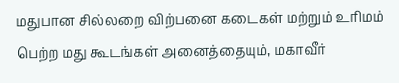மதுபான சில்லறை விற்பனை கடைகள் மற்றும் உரிமம் பெற்ற மது கூடங்கள் அனைத்தையும், மகாவீர்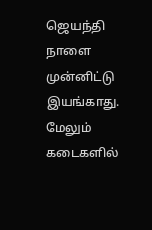ஜெயந்தி நாளை முன்னிட்டு இயங்காது. மேலும் கடைகளில்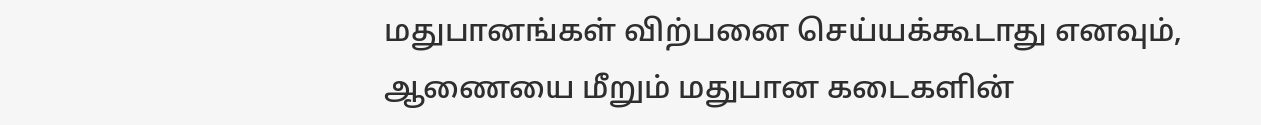மதுபானங்கள் விற்பனை செய்யக்கூடாது எனவும், ஆணையை மீறும் மதுபான கடைகளின்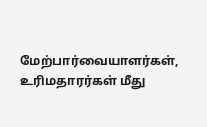மேற்பார்வையாளர்கள், உரிமதாரர்கள் மீது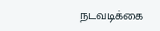நடவடிக்கை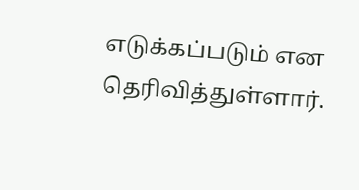எடுக்கப்படும் என தெரிவித்துள்ளார்.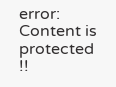error: Content is protected !!